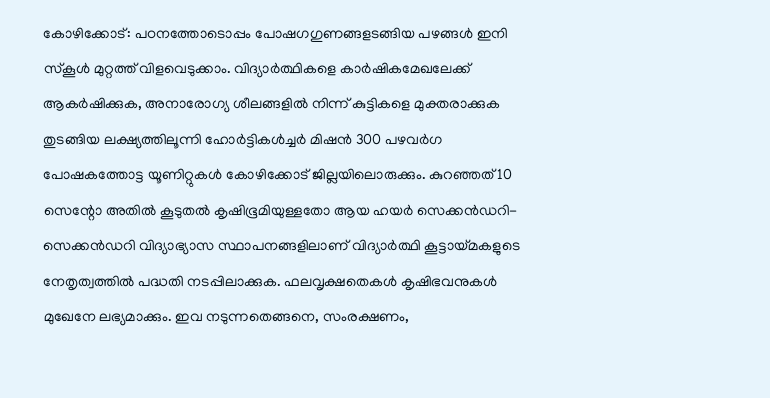കോഴിക്കോട്: പഠനത്തോടൊപ്പം പോഷഗഗുണങ്ങളടങ്ങിയ പഴങ്ങൾ ഇനി സ്കൂൾ മുറ്റത്ത് വിളവെടുക്കാം. വിദ്യാർത്ഥികളെ കാർഷികമേഖലേക്ക് ആകർഷിക്കുക, അനാരോഗ്യ ശീലങ്ങളിൽ നിന്ന് കുട്ടികളെ മുക്തരാക്കുക തുടങ്ങിയ ലക്ഷ്യത്തിലൂന്നി ഹോർട്ടികൾച്ചർ മിഷൻ 300 പഴവർഗ പോഷകത്തോട്ട യൂണിറ്റുകൾ കോഴിക്കോട് ജില്ലയിലൊരുക്കും. കുറഞ്ഞത് 10 സെന്റോ അതിൽ കൂടുതൽ കൃഷിഭൂമിയുള്ളതോ ആയ ഹയർ സെക്കൻഡറി-സെക്കൻഡറി വിദ്യാഭ്യാസ സ്ഥാപനങ്ങളിലാണ് വിദ്യാർത്ഥി കൂട്ടായ്മകളുടെ നേതൃത്വത്തിൽ പദ്ധതി നടപ്പിലാക്കുക. ഫലവൃക്ഷതെകൾ കൃഷിഭവനുകൾ മുഖേനേ ലഭ്യമാക്കും. ഇവ നടുന്നതെങ്ങനെ, സംരക്ഷണം,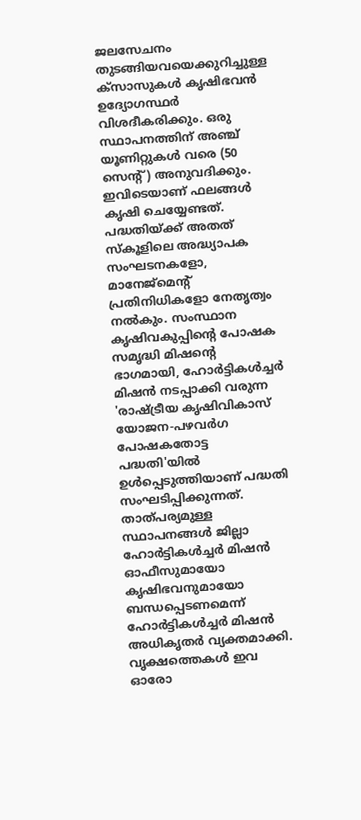ജലസേചനം തുടങ്ങിയവയെക്കുറിച്ചുള്ള ക്സാസുകൾ കൃഷിഭവൻ ഉദ്യോഗസ്ഥർ വിശദീകരിക്കും. ഒരു സ്ഥാപനത്തിന് അഞ്ച് യൂണിറ്റുകൾ വരെ (50 സെന്റ്) അനുവദിക്കും. ഇവിടെയാണ് ഫലങ്ങൾ കൃഷി ചെയ്യേണ്ടത്. പദ്ധതിയ്ക്ക് അതത് സ്കൂളിലെ അദ്ധ്യാപക സംഘടനകളോ, മാനേജ്മെന്റ് പ്രതിനിധികളോ നേതൃത്വം നൽകും. സംസ്ഥാന കൃഷിവകുപ്പിന്റെ പോഷക സമൃദ്ധി മിഷന്റെ ഭാഗമായി, ഹോർട്ടികൾച്ചർ മിഷൻ നടപ്പാക്കി വരുന്ന 'രാഷ്ട്രീയ കൃഷിവികാസ് യോജന-പഴവർഗ പോഷകതോട്ട പദ്ധതി'യിൽ ഉൾപ്പെടുത്തിയാണ് പദ്ധതി സംഘടിപ്പിക്കുന്നത്. താത്പര്യമുള്ള സ്ഥാപനങ്ങൾ ജില്ലാ ഹോർട്ടികൾച്ചർ മിഷൻ ഓഫീസുമായോ കൃഷിഭവനുമായോ ബന്ധപ്പെടണമെന്ന് ഹോർട്ടികൾച്ചർ മിഷൻ അധികൃതർ വ്യക്തമാക്കി.
വൃക്ഷത്തെകൾ ഇവ
ഓരോ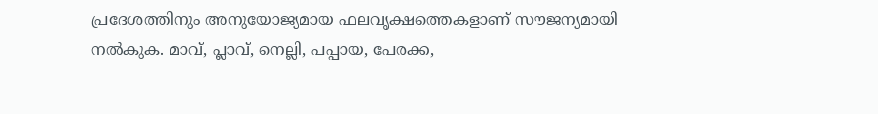പ്രദേശത്തിനും അനുയോജ്യമായ ഫലവൃക്ഷത്തെകളാണ് സൗജന്യമായി നൽകുക. മാവ്, പ്ലാവ്, നെല്ലി, പപ്പായ, പേരക്ക,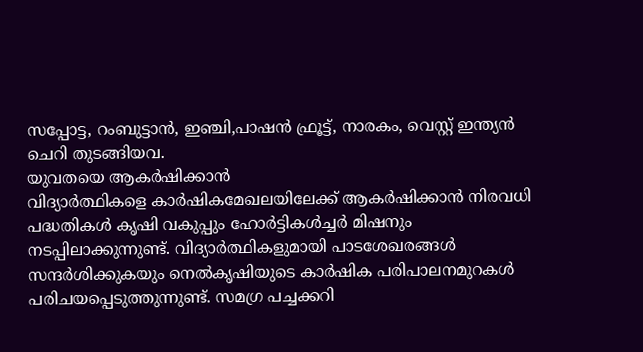സപ്പോട്ട, റംബുട്ടാൻ, ഇഞ്ചി,പാഷൻ ഫ്രൂട്ട്, നാരകം, വെസ്റ്റ് ഇന്ത്യൻ ചെറി തുടങ്ങിയവ.
യുവതയെ ആകർഷിക്കാൻ
വിദ്യാർത്ഥികളെ കാർഷികമേഖലയിലേക്ക് ആകർഷിക്കാൻ നിരവധി പദ്ധതികൾ കൃഷി വകുപ്പും ഹോർട്ടികൾച്ചർ മിഷനും നടപ്പിലാക്കുന്നുണ്ട്. വിദ്യാർത്ഥികളുമായി പാടശേഖരങ്ങൾ സന്ദർശിക്കുകയും നെൽകൃഷിയുടെ കാർഷിക പരിപാലനമുറകൾ പരിചയപ്പെടുത്തുന്നുണ്ട്. സമഗ്ര പച്ചക്കറി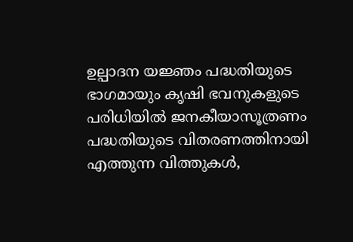ഉല്പാദന യജ്ഞം പദ്ധതിയുടെ ഭാഗമായും കൃഷി ഭവനുകളുടെ പരിധിയിൽ ജനകീയാസൂത്രണം പദ്ധതിയുടെ വിതരണത്തിനായി എത്തുന്ന വിത്തുകൾ,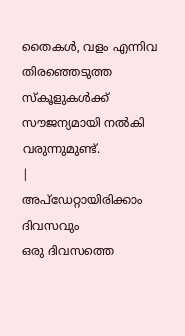തൈകൾ, വളം എന്നിവ തിരഞ്ഞെടുത്ത സ്കൂളുകൾക്ക് സൗജന്യമായി നൽകി വരുന്നുമുണ്ട്.
|
അപ്ഡേറ്റായിരിക്കാം ദിവസവും
ഒരു ദിവസത്തെ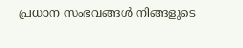പ്രധാന സംഭവങ്ങൾ നിങ്ങളുടെ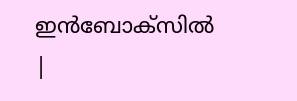ഇൻബോക്സിൽ |